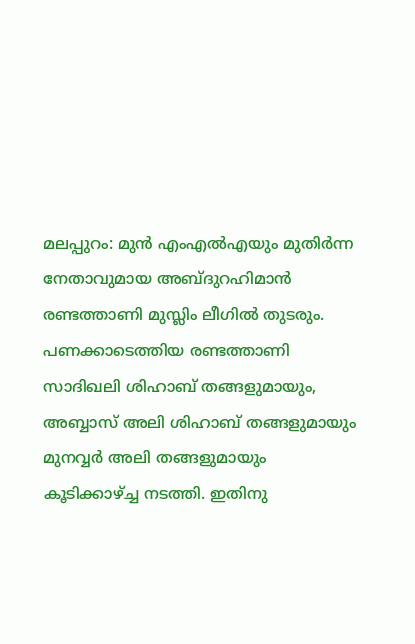മലപ്പുറം: മുൻ എംഎൽഎയും മുതിർന്ന നേതാവുമായ അബ്ദുറഹിമാൻ രണ്ടത്താണി മുസ്ലിം ലീഗിൽ തുടരും. പണക്കാടെത്തിയ രണ്ടത്താണി സാദിഖലി ശിഹാബ് തങ്ങളുമായും, അബ്ബാസ് അലി ശിഹാബ് തങ്ങളുമായും മുനവ്വർ അലി തങ്ങളുമായും കൂടിക്കാഴ്ച്ച നടത്തി. ഇതിനു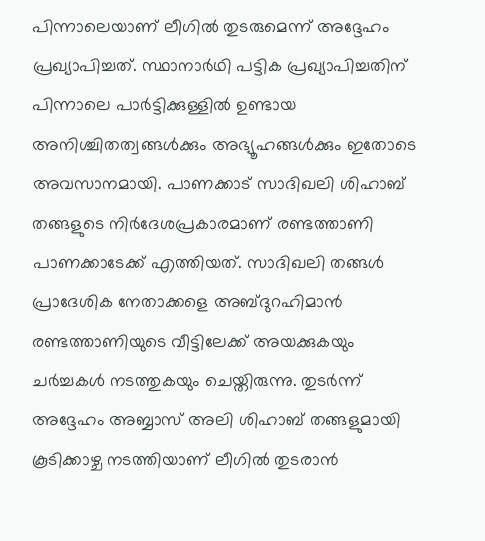പിന്നാലെയാണ് ലീഗിൽ തുടരുമെന്ന് അദ്ദേഹം പ്രഖ്യാപിച്ചത്. സ്ഥാനാർഥി പട്ടിക പ്രഖ്യാപിച്ചതിന് പിന്നാലെ പാർട്ടിക്കുള്ളിൽ ഉണ്ടായ അനിശ്ചിതത്വങ്ങൾക്കും അഭ്യൂഹങ്ങൾക്കും ഇതോടെ അവസാനമായി. പാണക്കാട് സാദിഖലി ശിഹാബ് തങ്ങളുടെ നിർദേശപ്രകാരമാണ് രണ്ടത്താണി പാണക്കാടേക്ക് എത്തിയത്. സാദിഖലി തങ്ങൾ പ്രാദേശിക നേതാക്കളെ അബ്ദുറഹിമാൻ രണ്ടത്താണിയുടെ വീട്ടിലേക്ക് അയക്കുകയും ചർച്ചകൾ നടത്തുകയും ചെയ്തിരുന്നു. തുടർന്ന് അദ്ദേഹം അബ്ബാസ് അലി ശിഹാബ് തങ്ങളുമായി കൂടിക്കാഴ്ച നടത്തിയാണ് ലീഗിൽ തുടരാൻ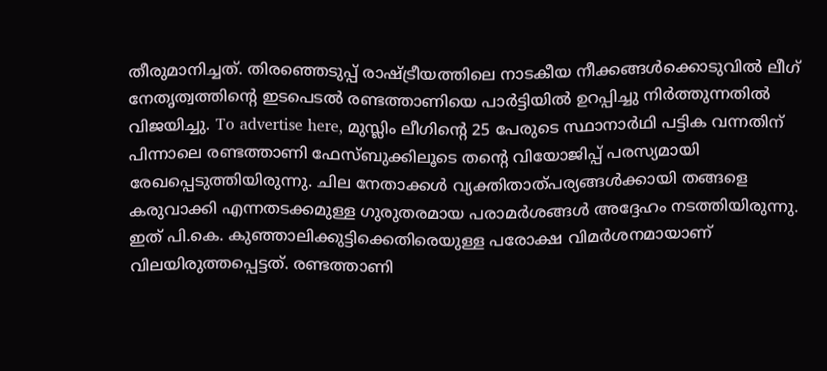തീരുമാനിച്ചത്. തിരഞ്ഞെടുപ്പ് രാഷ്ട്രീയത്തിലെ നാടകീയ നീക്കങ്ങൾക്കൊടുവിൽ ലീഗ് നേതൃത്വത്തിന്റെ ഇടപെടൽ രണ്ടത്താണിയെ പാർട്ടിയിൽ ഉറപ്പിച്ചു നിർത്തുന്നതിൽ വിജയിച്ചു. To advertise here, മുസ്ലിം ലീഗിന്റെ 25 പേരുടെ സ്ഥാനാർഥി പട്ടിക വന്നതിന് പിന്നാലെ രണ്ടത്താണി ഫേസ്ബുക്കിലൂടെ തന്റെ വിയോജിപ്പ് പരസ്യമായി രേഖപ്പെടുത്തിയിരുന്നു. ചില നേതാക്കൾ വ്യക്തിതാത്പര്യങ്ങൾക്കായി തങ്ങളെ കരുവാക്കി എന്നതടക്കമുള്ള ഗുരുതരമായ പരാമർശങ്ങൾ അദ്ദേഹം നടത്തിയിരുന്നു. ഇത് പി.കെ. കുഞ്ഞാലിക്കുട്ടിക്കെതിരെയുള്ള പരോക്ഷ വിമർശനമായാണ് വിലയിരുത്തപ്പെട്ടത്. രണ്ടത്താണി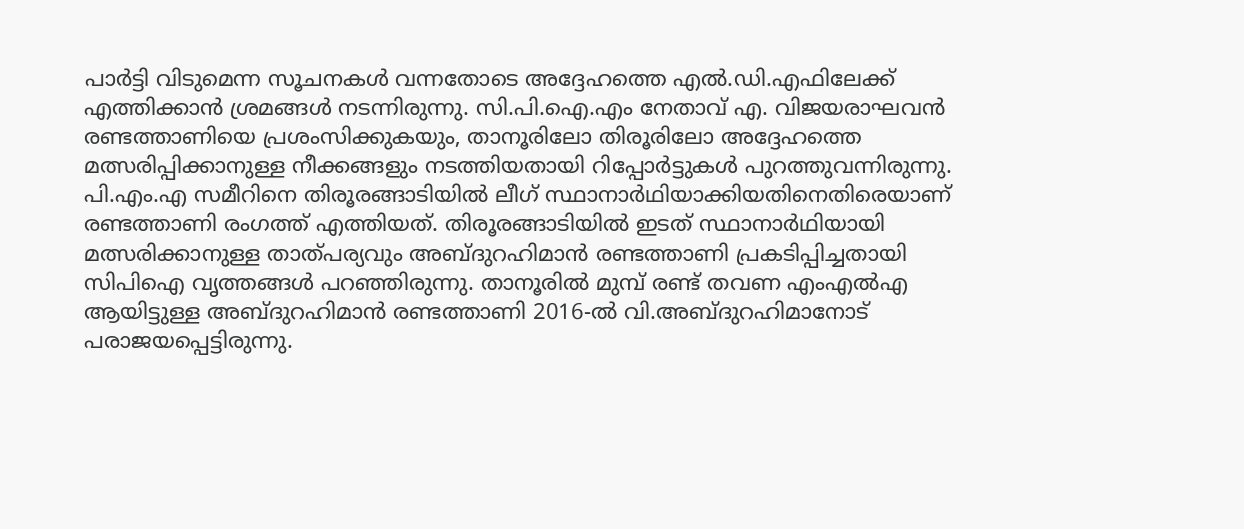പാർട്ടി വിടുമെന്ന സൂചനകൾ വന്നതോടെ അദ്ദേഹത്തെ എൽ.ഡി.എഫിലേക്ക് എത്തിക്കാൻ ശ്രമങ്ങൾ നടന്നിരുന്നു. സി.പി.ഐ.എം നേതാവ് എ. വിജയരാഘവൻ രണ്ടത്താണിയെ പ്രശംസിക്കുകയും, താനൂരിലോ തിരൂരിലോ അദ്ദേഹത്തെ മത്സരിപ്പിക്കാനുള്ള നീക്കങ്ങളും നടത്തിയതായി റിപ്പോർട്ടുകൾ പുറത്തുവന്നിരുന്നു. പി.എം.എ സമീറിനെ തിരൂരങ്ങാടിയിൽ ലീഗ് സ്ഥാനാർഥിയാക്കിയതിനെതിരെയാണ് രണ്ടത്താണി രംഗത്ത് എത്തിയത്. തിരൂരങ്ങാടിയിൽ ഇടത് സ്ഥാനാർഥിയായി മത്സരിക്കാനുള്ള താത്പര്യവും അബ്ദുറഹിമാൻ രണ്ടത്താണി പ്രകടിപ്പിച്ചതായി സിപിഐ വൃത്തങ്ങൾ പറഞ്ഞിരുന്നു. താനൂരിൽ മുമ്പ് രണ്ട് തവണ എംഎൽഎ ആയിട്ടുള്ള അബ്ദുറഹിമാൻ രണ്ടത്താണി 2016-ൽ വി.അബ്ദുറഹിമാനോട് പരാജയപ്പെട്ടിരുന്നു.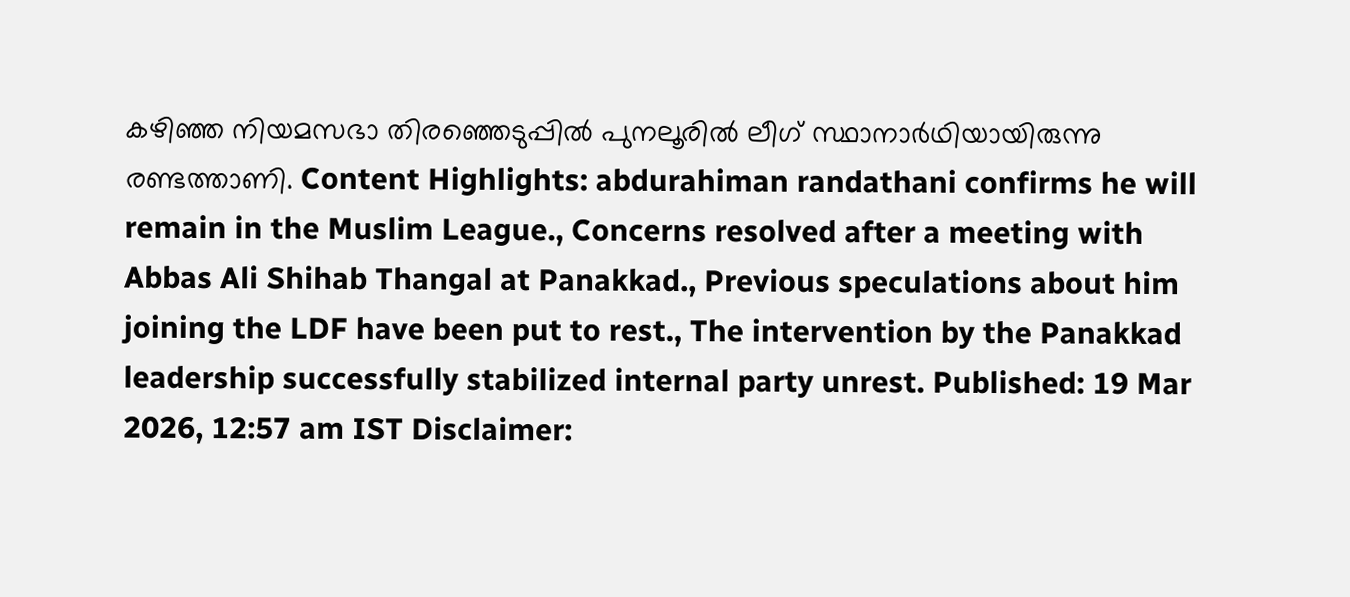കഴിഞ്ഞ നിയമസഭാ തിരഞ്ഞെടുപ്പിൽ പുനലൂരിൽ ലീഗ് സ്ഥാനാർഥിയായിരുന്നു രണ്ടത്താണി. Content Highlights: abdurahiman randathani confirms he will remain in the Muslim League., Concerns resolved after a meeting with Abbas Ali Shihab Thangal at Panakkad., Previous speculations about him joining the LDF have been put to rest., The intervention by the Panakkad leadership successfully stabilized internal party unrest. Published: 19 Mar 2026, 12:57 am IST Disclaimer: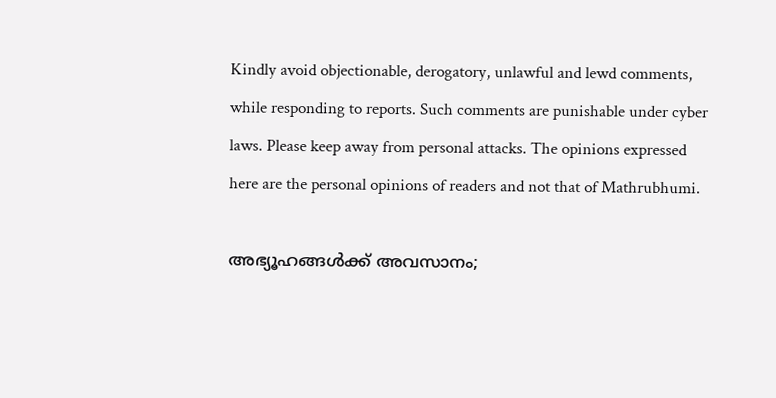Kindly avoid objectionable, derogatory, unlawful and lewd comments, while responding to reports. Such comments are punishable under cyber laws. Please keep away from personal attacks. The opinions expressed here are the personal opinions of readers and not that of Mathrubhumi.

അഭ്യൂഹങ്ങൾക്ക് അവസാനം;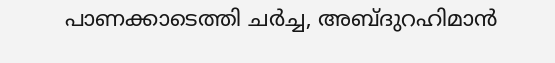പാണക്കാടെത്തി ചർച്ച, അബ്ദുറഹിമാൻ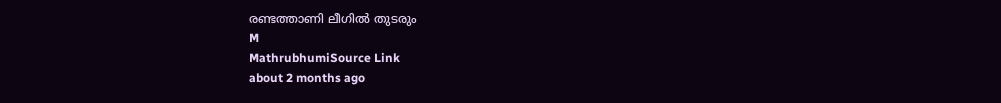രണ്ടത്താണി ലീഗിൽ തുടരും
M
MathrubhumiSource Link
about 2 months ago